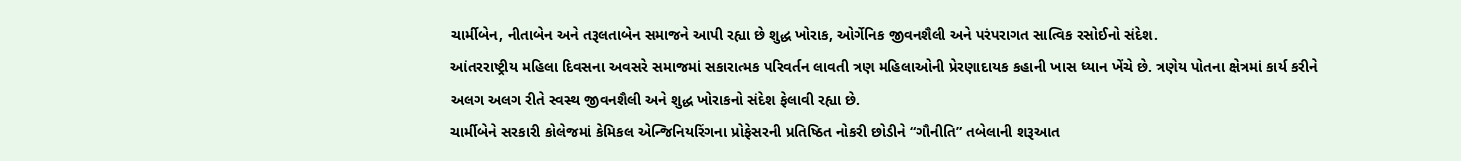ચાર્મીબેન, નીતાબેન અને તરૂલતાબેન સમાજને આપી રહ્યા છે શુદ્ધ ખોરાક, ઓર્ગેનિક જીવનશૈલી અને પરંપરાગત સાત્વિક રસોઈનો સંદેશ.
આંતરરાષ્ટ્રીય મહિલા દિવસના અવસરે સમાજમાં સકારાત્મક પરિવર્તન લાવતી ત્રણ મહિલાઓની પ્રેરણાદાયક કહાની ખાસ ધ્યાન ખેંચે છે. ત્રણેય પોતના ક્ષેત્રમાં કાર્ય કરીને અલગ અલગ રીતે સ્વસ્થ જીવનશૈલી અને શુદ્ધ ખોરાકનો સંદેશ ફેલાવી રહ્યા છે.
ચાર્મીબેને સરકારી કોલેજમાં કેમિકલ એન્જિનિયરિંગના પ્રોફેસરની પ્રતિષ્ઠિત નોકરી છોડીને “ગૌનીતિ” તબેલાની શરૂઆત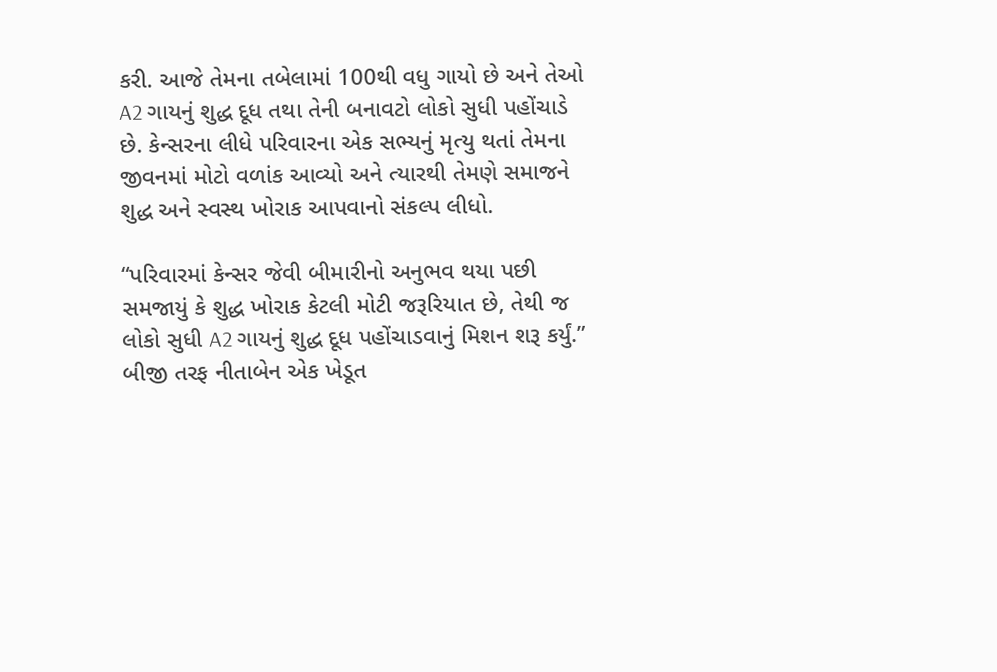કરી. આજે તેમના તબેલામાં 100થી વધુ ગાયો છે અને તેઓ A2 ગાયનું શુદ્ધ દૂધ તથા તેની બનાવટો લોકો સુધી પહોંચાડે છે. કેન્સરના લીધે પરિવારના એક સભ્યનું મૃત્યુ થતાં તેમના જીવનમાં મોટો વળાંક આવ્યો અને ત્યારથી તેમણે સમાજને શુદ્ધ અને સ્વસ્થ ખોરાક આપવાનો સંકલ્પ લીધો.

“પરિવારમાં કેન્સર જેવી બીમારીનો અનુભવ થયા પછી સમજાયું કે શુદ્ધ ખોરાક કેટલી મોટી જરૂરિયાત છે, તેથી જ લોકો સુધી A2 ગાયનું શુદ્ધ દૂધ પહોંચાડવાનું મિશન શરૂ કર્યું.”
બીજી તરફ નીતાબેન એક ખેડૂત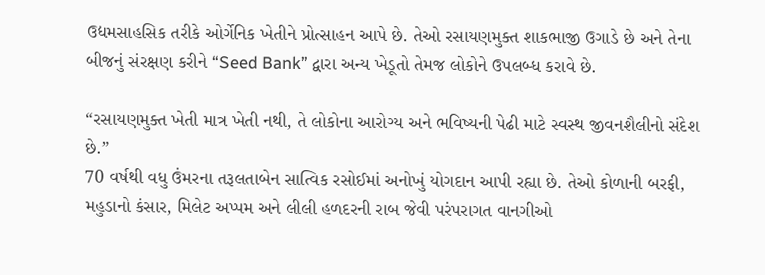ઉદ્યમસાહસિક તરીકે ઓર્ગેનિક ખેતીને પ્રોત્સાહન આપે છે. તેઓ રસાયણમુક્ત શાકભાજી ઉગાડે છે અને તેના બીજનું સંરક્ષણ કરીને “Seed Bank” દ્વારા અન્ય ખેડૂતો તેમજ લોકોને ઉપલબ્ધ કરાવે છે.

“રસાયણમુક્ત ખેતી માત્ર ખેતી નથી, તે લોકોના આરોગ્ય અને ભવિષ્યની પેઢી માટે સ્વસ્થ જીવનશૈલીનો સંદેશ છે.”
70 વર્ષથી વધુ ઉંમરના તરૂલતાબેન સાત્વિક રસોઈમાં અનોખું યોગદાન આપી રહ્યા છે. તેઓ કોળાની બરફી, મહુડાનો કંસાર, મિલેટ અપ્પમ અને લીલી હળદરની રાબ જેવી પરંપરાગત વાનગીઓ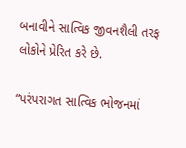બનાવીને સાત્વિક જીવનશૈલી તરફ લોકોને પ્રેરિત કરે છે.

“પરંપરાગત સાત્વિક ભોજનમાં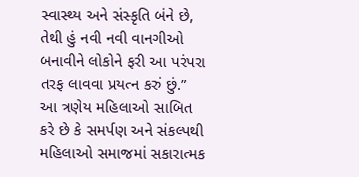સ્વાસ્થ્ય અને સંસ્કૃતિ બંને છે, તેથી હું નવી નવી વાનગીઓ બનાવીને લોકોને ફરી આ પરંપરા તરફ લાવવા પ્રયત્ન કરું છું.”
આ ત્રણેય મહિલાઓ સાબિત કરે છે કે સમર્પણ અને સંકલ્પથી મહિલાઓ સમાજમાં સકારાત્મક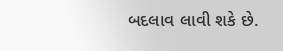બદલાવ લાવી શકે છે.